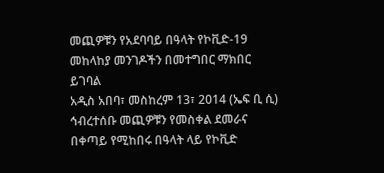መጪዎቹን የአደባባይ በዓላት የኮቪድ-19 መከላከያ መንገዶችን በመተግበር ማክበር ይገባል
አዲስ አበባ፣ መስከረም 13፣ 2014 (ኤፍ ቢ ሲ) ኅብረተሰቡ መጪዎቹን የመስቀል ደመራና በቀጣይ የሚከበሩ በዓላት ላይ የኮቪድ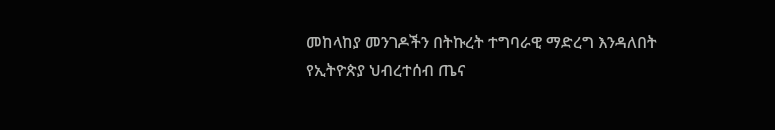መከላከያ መንገዶችን በትኩረት ተግባራዊ ማድረግ እንዳለበት የኢትዮጵያ ህብረተሰብ ጤና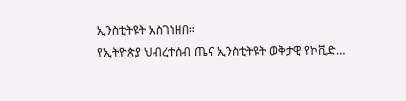ኢንስቲትዩት አስገነዘበ።
የኢትዮጵያ ህብረተሰብ ጤና ኢንስቲትዩት ወቅታዊ የኮቪድ…